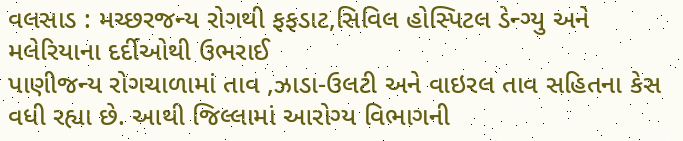વલસાડ : મચ્છરજન્ય રોગથી ફફડાટ,સિવિલ હોસ્પિટલ ડેન્ગ્યુ અને મલેરિયાના દર્દીઓથી ઉભરાઈ
પાણીજન્ય રોગચાળામાં તાવ ,ઝાડા-ઉલટી અને વાઇરલ તાવ સહિતના કેસ વધી રહ્યા છે. આથી જિલ્લામાં આરોગ્ય વિભાગની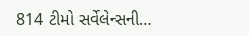814 ટીમો સર્વેલેન્સની…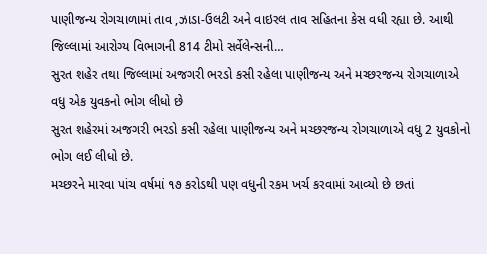પાણીજન્ય રોગચાળામાં તાવ ,ઝાડા-ઉલટી અને વાઇરલ તાવ સહિતના કેસ વધી રહ્યા છે. આથી જિલ્લામાં આરોગ્ય વિભાગની 814 ટીમો સર્વેલેન્સની…
સુરત શહેર તથા જિલ્લામાં અજગરી ભરડો કસી રહેલા પાણીજન્ય અને મચ્છરજન્ય રોગચાળાએ વધુ એક યુવકનો ભોગ લીધો છે
સુરત શહેરમાં અજગરી ભરડો કસી રહેલા પાણીજન્ય અને મચ્છરજન્ય રોગચાળાએ વધુ 2 યુવકોનો ભોગ લઈ લીધો છે.
મચ્છરને મારવા પાંચ વર્ષમાં ૧૭ કરોડથી પણ વધુની રકમ ખર્ચ કરવામાં આવ્યો છે છતાં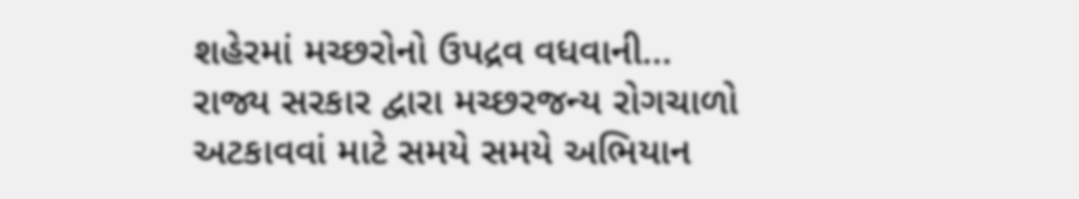શહેરમાં મચ્છરોનો ઉપદ્રવ વધવાની…
રાજ્ય સરકાર દ્વારા મચ્છરજન્ય રોગચાળો અટકાવવાં માટે સમયે સમયે અભિયાન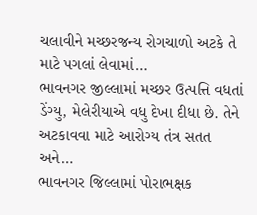ચલાવીને મચ્છરજન્ય રોગચાળો અટકે તે માટે પગલાં લેવામાં…
ભાવનગર જીલ્લામાં મચ્છર ઉત્પત્તિ વધતાં ડેંગ્યુ, મેલેરીયાએ વધુ દેખા દીધા છે. તેને અટકાવવા માટે આરોગ્ય તંત્ર સતત અને…
ભાવનગર જિલ્લામાં પોરાભક્ષક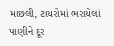માછલી, ટાયરોમાં ભરાયેલાં પાણીને દૂર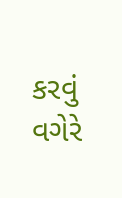કરવું વગેરે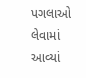પગલાઓ લેવામાં આવ્યાં